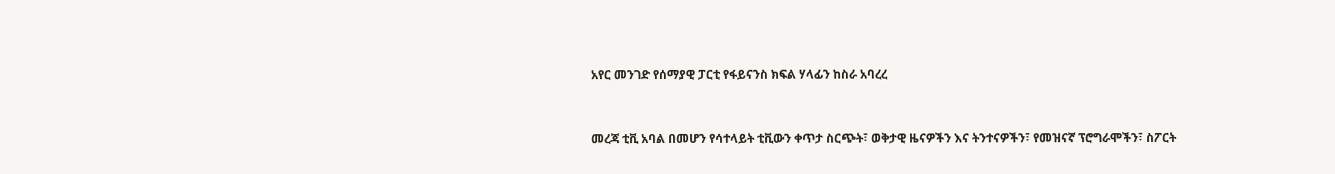አየር መንገድ የሰማያዊ ፓርቲ የፋይናንስ ክፍል ሃላፊን ከስራ አባረረ


መረጃ ቲቪ አባል በመሆን የሳተላይት ቲቪውን ቀጥታ ስርጭት፣ ወቅታዊ ዜናዎችን እና ትንተናዎችን፣ የመዝናኛ ፕሮግራሞችን፣ ስፖርት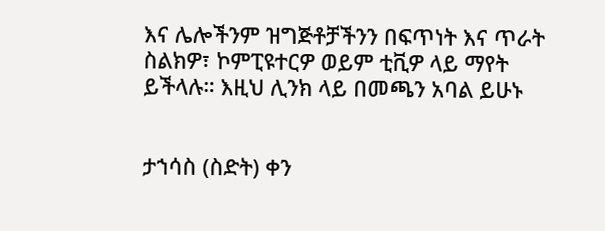እና ሌሎችንም ዝግጅቶቻችንን በፍጥነት እና ጥራት ስልክዎ፣ ኮምፒዩተርዎ ወይም ቲቪዎ ላይ ማየት ይችላሉ። እዚህ ሊንክ ላይ በመጫን አባል ይሁኑ


ታኀሳስ (ስድት) ቀን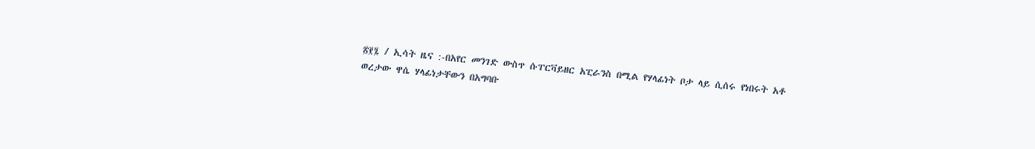፳፻፯ / ኢሳት ዜና :-በአየር መንገድ ውስጥ ሱፐርቫይዘር አፒራንስ በሚል የሃላፊነት ቦታ ላይ ሲሰሩ የነበሩት አቶ ወረታው ዋሴ ሃላፊነታቸውን በአግባቡ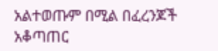አልተወጡም በሚል በፈረንጆች አቆጣጠር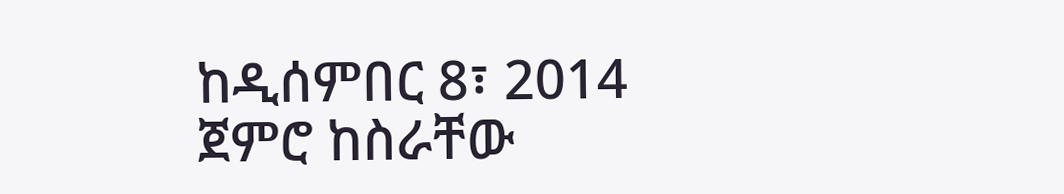ከዲሰምበር 8፣ 2014 ጀምሮ ከስራቸው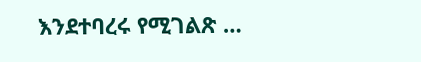እንደተባረሩ የሚገልጽ …